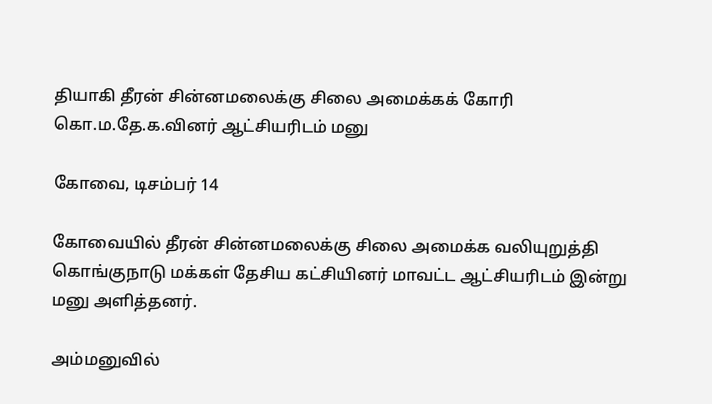தியாகி தீரன் சின்னமலைக்கு சிலை அமைக்கக் கோரி கொ.ம.தே.க.வினர் ஆட்சியரிடம் மனு

கோவை, டிசம்பர் 14

கோவையில் தீரன் சின்னமலைக்கு சிலை அமைக்க வலியுறுத்தி கொங்குநாடு மக்கள் தேசிய கட்சியினர் மாவட்ட ஆட்சியரிடம் இன்று மனு அளித்தனர்.

அம்மனுவில்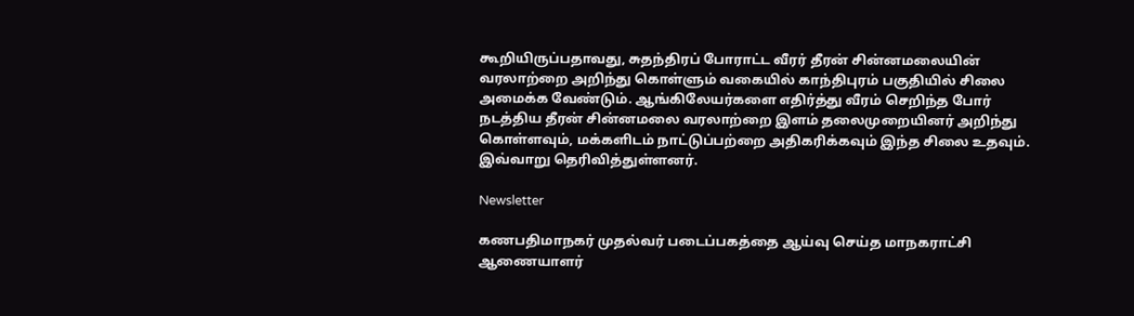கூறியிருப்பதாவது, சுதந்திரப் போராட்ட வீரர் தீரன் சின்னமலையின் வரலாற்றை அறிந்து கொள்ளும் வகையில் காந்திபுரம் பகுதியில் சிலை அமைக்க வேண்டும். ஆங்கிலேயர்களை எதிர்த்து வீரம் செறிந்த போர் நடத்திய தீரன் சின்னமலை வரலாற்றை இளம் தலைமுறையினர் அறிந்து கொள்ளவும், மக்களிடம் நாட்டுப்பற்றை அதிகரிக்கவும் இந்த சிலை உதவும். இவ்வாறு தெரிவித்துள்ளனர்.

Newsletter

கணபதிமாநகர் முதல்வர் படைப்பகத்தை ஆய்வு செய்த மாநகராட்சி ஆணையாளர்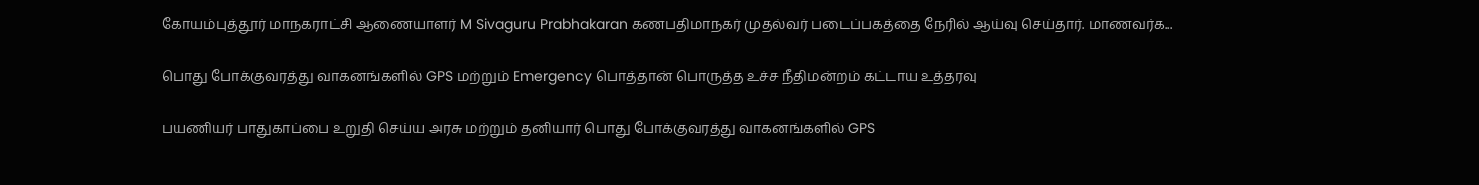கோயம்புத்தூர் மாநகராட்சி ஆணையாளர் M Sivaguru Prabhakaran கணபதிமாநகர் முதல்வர் படைப்பகத்தை நேரில் ஆய்வு செய்தார். மாணவர்க...

பொது போக்குவரத்து வாகனங்களில் GPS மற்றும் Emergency பொத்தான் பொருத்த உச்ச நீதிமன்றம் கட்டாய உத்தரவு

பயணியர் பாதுகாப்பை உறுதி செய்ய அரசு மற்றும் தனியார் பொது போக்குவரத்து வாகனங்களில் GPS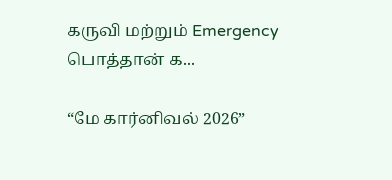கருவி மற்றும் Emergency பொத்தான் க...

“மே கார்னிவல் 2026”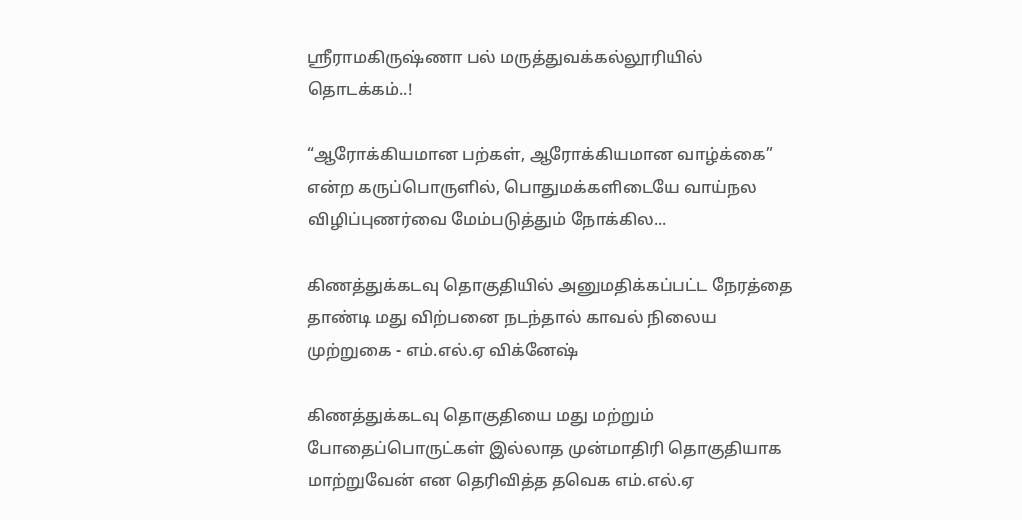ஸ்ரீராமகிருஷ்ணா பல் மருத்துவக்கல்லூரியில் தொடக்கம்..!

“ஆரோக்கியமான பற்கள், ஆரோக்கியமான வாழ்க்கை” என்ற கருப்பொருளில், பொதுமக்களிடையே வாய்நல விழிப்புணர்வை மேம்படுத்தும் நோக்கில...

கிணத்துக்கடவு தொகுதியில் அனுமதிக்கப்பட்ட நேரத்தை தாண்டி மது விற்பனை நடந்தால் காவல் நிலைய முற்றுகை - எம்.எல்.ஏ விக்னேஷ்

கிணத்துக்கடவு தொகுதியை மது மற்றும் போதைப்பொருட்கள் இல்லாத முன்மாதிரி தொகுதியாக மாற்றுவேன் என தெரிவித்த தவெக எம்.எல்.ஏ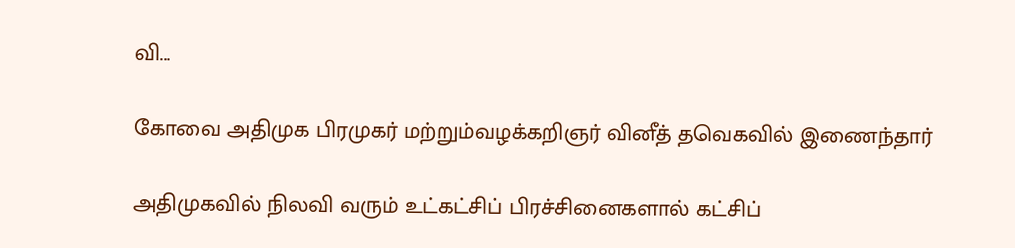வி...

கோவை அதிமுக பிரமுகர் மற்றும்வழக்கறிஞர் வினீத் தவெகவில் இணைந்தார்

அதிமுகவில் நிலவி வரும் உட்கட்சிப் பிரச்சினைகளால் கட்சிப்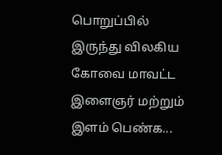பொறுப்பில் இருந்து விலகிய கோவை மாவட்ட இளைஞர் மற்றும் இளம் பெண்க...